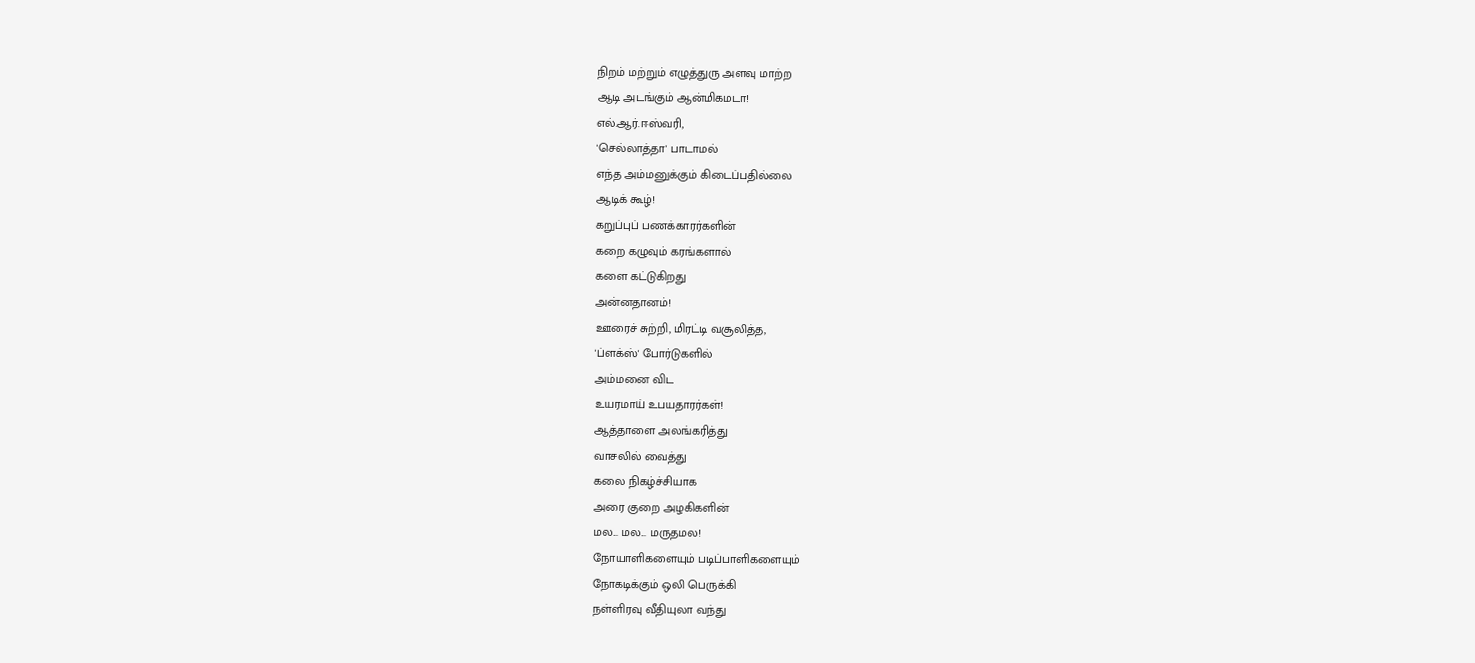நிறம் மற்றும் எழுத்துரு அளவு மாற்ற
ஆடி அடங்கும் ஆன்மிகமடா!
எல்.ஆர்.ஈஸ்வரி,
'செல்லாத்தா' பாடாமல்
எந்த அம்மனுக்கும் கிடைப்பதில்லை
ஆடிக் கூழ்!
கறுப்புப் பணக்காரர்களின்
கறை கழுவும் கரங்களால்
களை கட்டுகிறது
அன்னதானம்!
ஊரைச் சுற்றி, மிரட்டி வசூலித்த,
'ப்ளக்ஸ்' போர்டுகளில்
அம்மனை விட
உயரமாய் உபயதாரர்கள்!
ஆத்தாளை அலங்கரித்து
வாசலில் வைத்து
கலை நிகழ்ச்சியாக
அரை குறை அழகிகளின்
மல... மல... மருதமல!
நோயாளிகளையும் படிப்பாளிகளையும்
நோகடிக்கும் ஒலி பெருக்கி
நள்ளிரவு வீதியுலா வந்து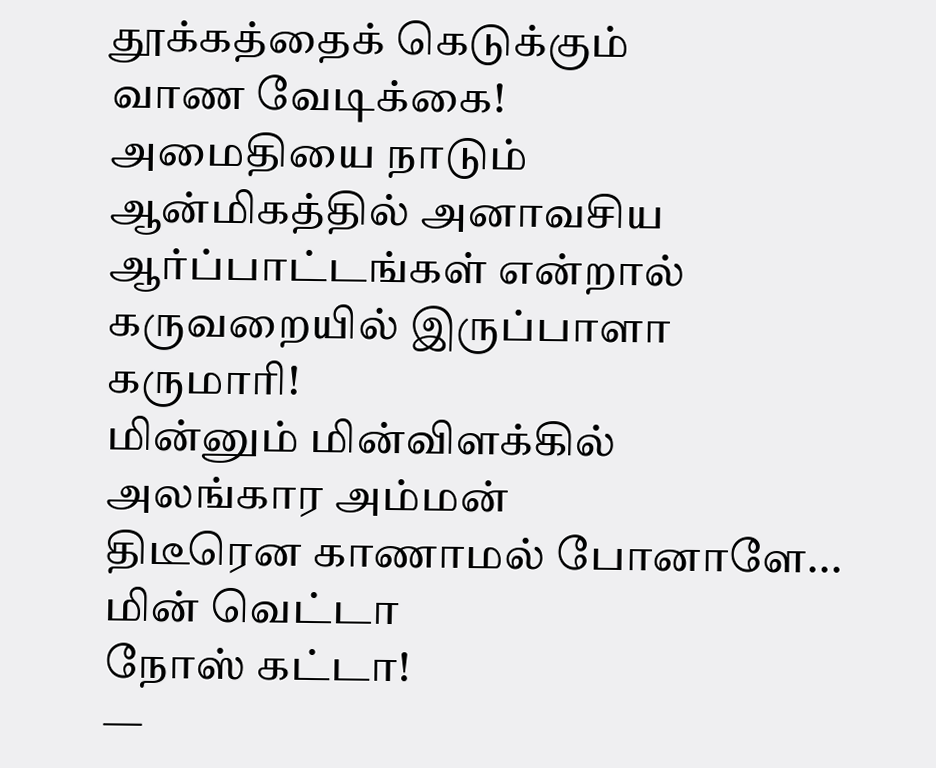தூக்கத்தைக் கெடுக்கும்
வாண வேடிக்கை!
அமைதியை நாடும்
ஆன்மிகத்தில் அனாவசிய
ஆர்ப்பாட்டங்கள் என்றால்
கருவறையில் இருப்பாளா
கருமாரி!
மின்னும் மின்விளக்கில்
அலங்கார அம்மன்
திடீரென காணாமல் போனாளே...
மின் வெட்டா
நோஸ் கட்டா!
—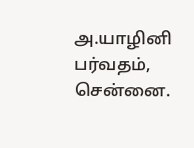அ.யாழினி பர்வதம்,
சென்னை.